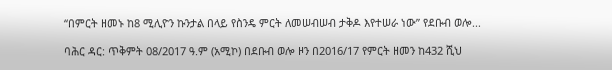“በምርት ዘመኑ ከ8 ሚሊዮን ኩንታል በላይ የስንዴ ምርት ለመሠብሠብ ታቅዶ እየተሠራ ነው” የደቡብ ወሎ...

ባሕር ዳር: ጥቅምት 08/2017 ዓ.ም (አሚኮ) በደቡብ ወሎ ዞን በ2016/17 የምርት ዘመን ከ432 ሺህ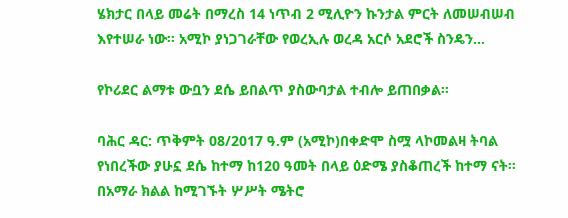ሄክታር በላይ መሬት በማረስ 14 ነጥብ 2 ሚሊዮን ኩንታል ምርት ለመሠብሠብ እየተሠራ ነው። አሚኮ ያነጋገራቸው የወረኢሉ ወረዳ አርሶ አደሮች ስንዴን...

የኮሪደር ልማቱ ውቧን ደሴ ይበልጥ ያስውባታል ተብሎ ይጠበቃል፡፡

ባሕር ዳር: ጥቅምት 08/2017 ዓ.ም (አሚኮ)በቀድሞ ስሟ ላኮመልዛ ትባል የነበረችው ያሁኗ ደሴ ከተማ ከ120 ዓመት በላይ ዕድሜ ያስቆጠረች ከተማ ናት፡፡ በአማራ ክልል ከሚገኙት ሦሥት ሜትሮ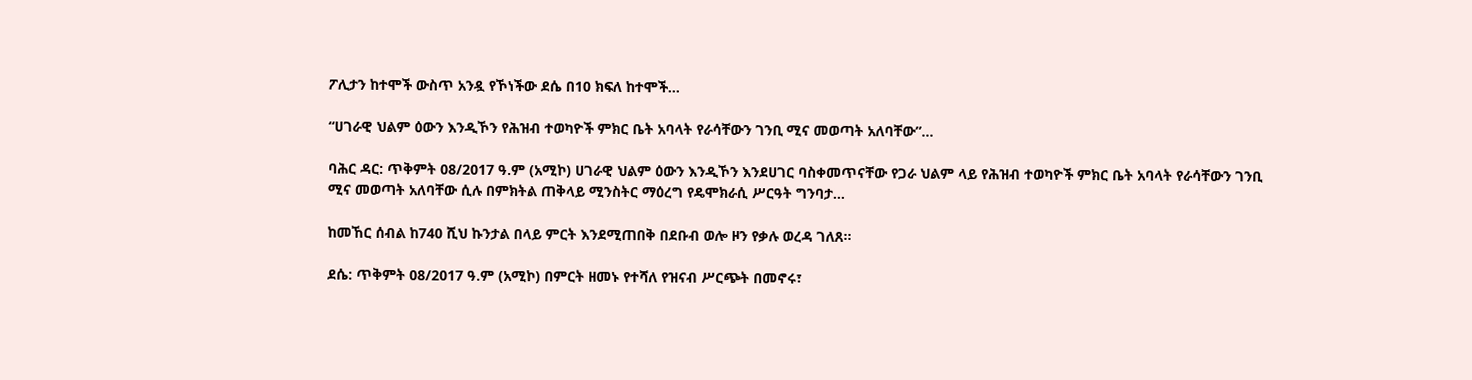ፖሊታን ከተሞች ውስጥ አንዷ የኾነችው ደሴ በ10 ክፍለ ከተሞች...

“ሀገራዊ ህልም ዕውን እንዲኾን የሕዝብ ተወካዮች ምክር ቤት አባላት የራሳቸውን ገንቢ ሚና መወጣት አለባቸው”...

ባሕር ዳር: ጥቅምት 08/2017 ዓ.ም (አሚኮ) ሀገራዊ ህልም ዕውን እንዲኾን እንደሀገር ባስቀመጥናቸው የጋራ ህልም ላይ የሕዝብ ተወካዮች ምክር ቤት አባላት የራሳቸውን ገንቢ ሚና መወጣት አለባቸው ሲሉ በምክትል ጠቅላይ ሚንስትር ማዕረግ የዴሞክራሲ ሥርዓት ግንባታ...

ከመኸር ሰብል ከ740 ሺህ ኩንታል በላይ ምርት እንደሚጠበቅ በደቡብ ወሎ ዞን የቃሉ ወረዳ ገለጸ፡፡

ደሴ: ጥቅምት 08/2017 ዓ.ም (አሚኮ) በምርት ዘመኑ የተሻለ የዝናብ ሥርጭት በመኖሩ፣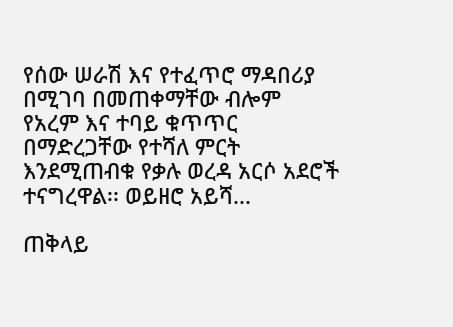የሰው ሠራሽ እና የተፈጥሮ ማዳበሪያ በሚገባ በመጠቀማቸው ብሎም የአረም እና ተባይ ቁጥጥር በማድረጋቸው የተሻለ ምርት እንደሚጠብቁ የቃሉ ወረዳ አርሶ አደሮች ተናግረዋል፡፡ ወይዘሮ አይሻ...

ጠቅላይ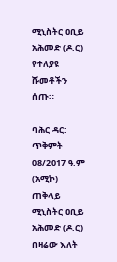ሚኒስትር ዐቢይ አሕመድ (ዶ.ር) የተለያዩ ሹመቶችን ሰጡ።

ባሕር ዳር: ጥቅምት 08/2017 ዓ.ም (አሚኮ) ጠቅላይ ሚኒስትር ዐቢይ አሕመድ (ዶ.ር) በዛሬው እለት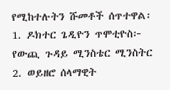የሚከተሉትን ሹመቶች ሰጥተዋል፡ 1. ዶክተር ጌዲዮን ጥሞቲዮስ፦ የውጪ ጉዳይ ሚንስቴር ሚንስትር 2. ወይዘሮ ሰላማዊት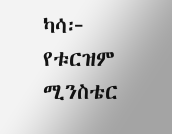ካሳ፦ የቱርዝም ሚንስቴር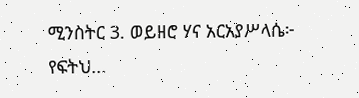ሚንስትር 3. ወይዘሮ ሃና አርአያሥላሴ፦ የፍትህ...